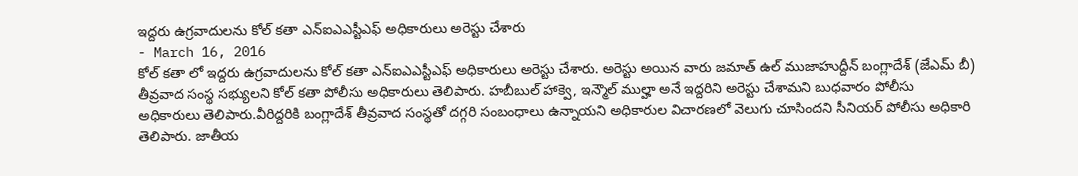ఇద్దరు ఉగ్రవాదులను కోల్ కతా ఎన్ఐఎఎస్టీఎఫ్ అధికారులు అరెస్టు చేశారు
- March 16, 2016
కోల్ కతా లో ఇద్దరు ఉగ్రవాదులను కోల్ కతా ఎన్ఐఎఎస్టీఎఫ్ అధికారులు అరెస్టు చేశారు. అరెస్టు అయిన వారు జమాత్ ఉల్ ముజాహుద్దీన్ బంగ్లాదేశ్ (జేఎమ్ బీ) తీవ్రవాద సంస్థ సభ్యులని కోల్ కతా పోలీసు అధికారులు తెలిపారు. హబీబుల్ హాక్వె, ఇన్మౌల్ ముల్హా అనే ఇద్దరిని అరెస్టు చేశామని బుధవారం పోలీసు అధికారులు తెలిపారు.వీరిద్దరికి బంగ్లాదేశ్ తీవ్రవాద సంస్థతో దగ్గరి సంబంధాలు ఉన్నాయని అధికారుల విచారణలో వెలుగు చూసిందని సీనియర్ పోలీసు అధికారి తెలిపారు. జాతీయ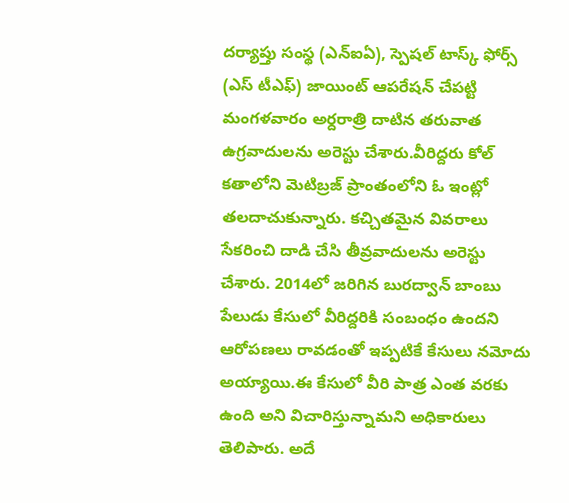దర్యాప్తు సంస్థ (ఎన్ఐఏ), స్పెషల్ టాస్క్ ఫోర్స్ (ఎస్ టీఎఫ్) జాయింట్ ఆపరేషన్ చేపట్టి మంగళవారం అర్దరాత్రి దాటిన తరువాత ఉగ్రవాదులను అరెస్టు చేశారు.వీరిద్దరు కోల్ కతాలోని మెటిబ్రజ్ ప్రాంతంలోని ఓ ఇంట్లో తలదాచుకున్నారు. కచ్చితమైన వివరాలు సేకరించి దాడి చేసి తీవ్రవాదులను అరెస్టు చేశారు. 2014లో జరిగిన బురద్వాన్ బాంబు పేలుడు కేసులో వీరిద్దరికి సంబంధం ఉందని ఆరోపణలు రావడంతో ఇప్పటికే కేసులు నమోదు అయ్యాయి.ఈ కేసులో వీరి పాత్ర ఎంత వరకు ఉంది అని విచారిస్తున్నామని అధికారులు తెలిపారు. అదే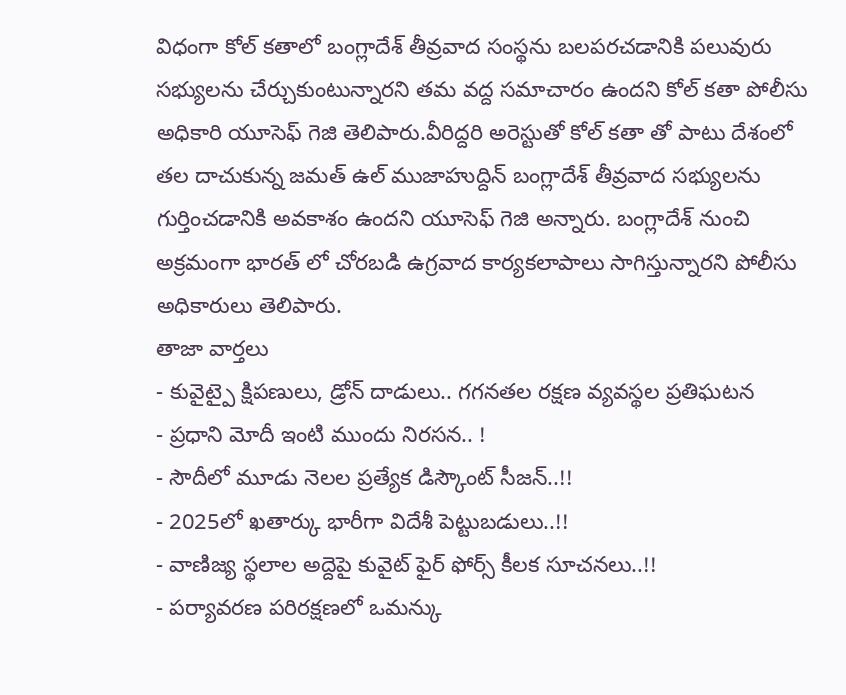విధంగా కోల్ కతాలో బంగ్లాదేశ్ తీవ్రవాద సంస్థను బలపరచడానికి పలువురు సభ్యులను చేర్చుకుంటున్నారని తమ వద్ద సమాచారం ఉందని కోల్ కతా పోలీసు అధికారి యూసెఫ్ గెజి తెలిపారు.వీరిద్దరి అరెస్టుతో కోల్ కతా తో పాటు దేశంలో తల దాచుకున్న జమత్ ఉల్ ముజాహుద్దిన్ బంగ్లాదేశ్ తీవ్రవాద సభ్యులను గుర్తించడానికి అవకాశం ఉందని యూసెఫ్ గెజి అన్నారు. బంగ్లాదేశ్ నుంచి అక్రమంగా భారత్ లో చోరబడి ఉగ్రవాద కార్యకలాపాలు సాగిస్తున్నారని పోలీసు అధికారులు తెలిపారు.
తాజా వార్తలు
- కువైట్పై క్షిపణులు, డ్రోన్ దాడులు.. గగనతల రక్షణ వ్యవస్థల ప్రతిఘటన
- ప్రధాని మోదీ ఇంటి ముందు నిరసన.. !
- సౌదీలో మూడు నెలల ప్రత్యేక డిస్కౌంట్ సీజన్..!!
- 2025లో ఖతార్కు భారీగా విదేశీ పెట్టుబడులు..!!
- వాణిజ్య స్థలాల అద్దెపై కువైట్ ఫైర్ ఫోర్స్ కీలక సూచనలు..!!
- పర్యావరణ పరిరక్షణలో ఒమన్కు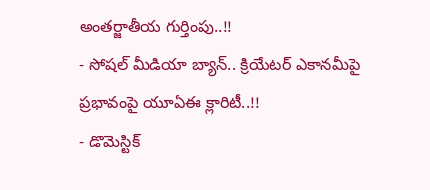అంతర్జాతీయ గుర్తింపు..!!
- సోషల్ మీడియా బ్యాన్.. క్రియేటర్ ఎకానమీపై ప్రభావంపై యూఏఈ క్లారిటీ..!!
- డొమెస్టిక్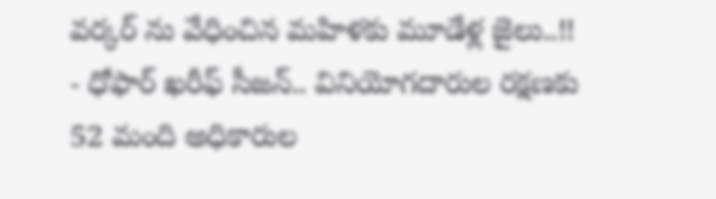వర్కర్ ను వేధించిన మహిళకు మూడేళ్ల జైలు..!!
- ధోఫార్ ఖరీఫ్ సీజన్.. వినియోగదారుల రక్షణకు 52 మంది అధికారుల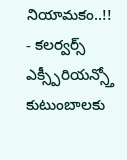నియామకం..!!
- కలర్వర్స్ ఎక్స్పీరియన్స్తో కుటుంబాలకు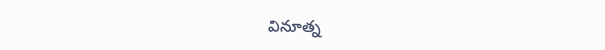వినూత్న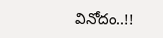వినోదం..!!